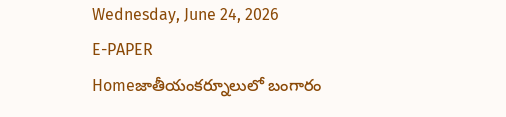Wednesday, June 24, 2026
E-PAPER
Homeజాతీయంకర్నూలులో బంగారం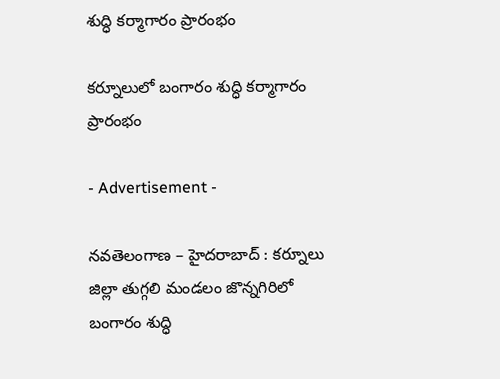శుద్ధి కర్మాగారం ప్రారంభం

కర్నూలులో బంగారం శుద్ధి కర్మాగారం ప్రారంభం

- Advertisement -

నవతెలంగాణ – హైదరాబాద్ : కర్నూలు జిల్లా తుగ్గలి మండలం జొన్నగిరిలో బంగారం శుద్ధి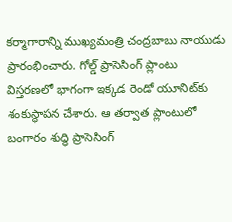కర్మాగారాన్ని ముఖ్యమంత్రి చంద్రబాబు నాయుడు ప్రారంభించారు. గోల్డ్‌ ప్రాసెసింగ్‌ ప్లాంటు విస్తరణలో భాగంగా ఇక్కడ రెండో యూనిట్‌కు శంకుస్థాపన చేశారు. ఆ తర్వాత ప్లాంటులో బంగారం శుద్ధి ప్రాసెసింగ్‌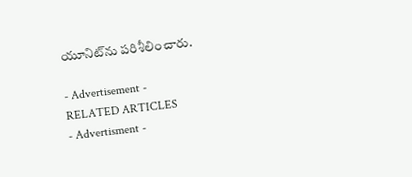యూనిట్‌ను పరిశీలించారు.

- Advertisement -
RELATED ARTICLES
- Advertisment -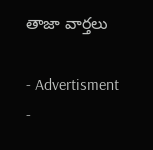తాజా వార్తలు

- Advertisment -